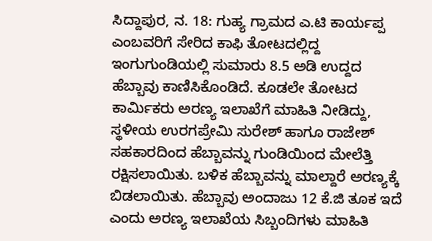ಸಿದ್ದಾಪುರ, ನ. 18: ಗುಹ್ಯ ಗ್ರಾಮದ ಎ.ಟಿ ಕಾರ್ಯಪ್ಪ ಎಂಬವರಿಗೆ ಸೇರಿದ ಕಾಫಿ ತೋಟದಲ್ಲಿದ್ದ ಇಂಗುಗುಂಡಿಯಲ್ಲಿ ಸುಮಾರು 8.5 ಅಡಿ ಉದ್ದದ ಹೆಬ್ಬಾವು ಕಾಣಿಸಿಕೊಂಡಿದೆ. ಕೂಡಲೇ ತೋಟದ ಕಾರ್ಮಿಕರು ಅರಣ್ಯ ಇಲಾಖೆಗೆ ಮಾಹಿತಿ ನೀಡಿದ್ದು, ಸ್ಥಳೀಯ ಉರಗಪ್ರೇಮಿ ಸುರೇಶ್ ಹಾಗೂ ರಾಜೇಶ್ ಸಹಕಾರದಿಂದ ಹೆಬ್ಬಾವನ್ನು ಗುಂಡಿಯಿಂದ ಮೇಲೆತ್ತಿ ರಕ್ಷಿಸಲಾಯಿತು. ಬಳಿಕ ಹೆಬ್ಬಾವನ್ನು ಮಾಲ್ದಾರೆ ಅರಣ್ಯಕ್ಕೆ ಬಿಡಲಾಯಿತು. ಹೆಬ್ಬಾವು ಅಂದಾಜು 12 ಕೆ.ಜಿ ತೂಕ ಇದೆ ಎಂದು ಅರಣ್ಯ ಇಲಾಖೆಯ ಸಿಬ್ಬಂದಿಗಳು ಮಾಹಿತಿ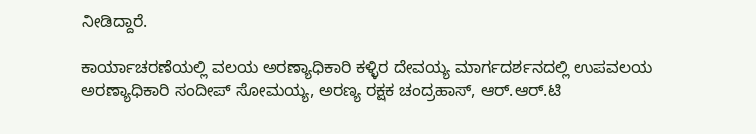ನೀಡಿದ್ದಾರೆ.

ಕಾರ್ಯಾಚರಣೆಯಲ್ಲಿ ವಲಯ ಅರಣ್ಯಾಧಿಕಾರಿ ಕಳ್ಳಿರ ದೇವಯ್ಯ ಮಾರ್ಗದರ್ಶನದಲ್ಲಿ ಉಪವಲಯ ಅರಣ್ಯಾಧಿಕಾರಿ ಸಂದೀಪ್ ಸೋಮಯ್ಯ, ಅರಣ್ಯ ರಕ್ಷಕ ಚಂದ್ರಹಾಸ್, ಆರ್.ಆರ್.ಟಿ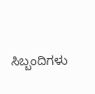ಸಿಬ್ಬಂದಿಗಳು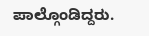ಪಾಲ್ಗೊಂಡಿದ್ದರು.